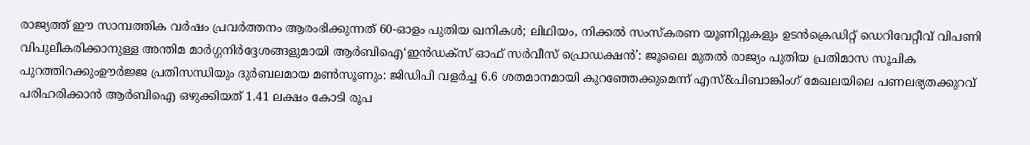രാജ്യത്ത് ഈ സാമ്പത്തിക വർഷം പ്രവർത്തനം ആരംഭിക്കുന്നത് 60-ഓളം പുതിയ ഖനികൾ; ലിഥിയം, നിക്കൽ സംസ്‌കരണ യൂണിറ്റുകളും ഉടൻക്രെഡിറ്റ് ഡെറിവേറ്റീവ് വിപണി വിപുലീകരിക്കാനുള്ള അന്തിമ മാർഗ്ഗനിർദ്ദേശങ്ങളുമായി ആർബിഐ‘ഇൻഡക്സ് ഓഫ് സർവീസ് പ്രൊഡക്ഷൻ’: ജൂലൈ മുതൽ രാജ്യം പുതിയ പ്രതിമാസ സൂചിക പുറത്തിറക്കുംഊർജ്ജ പ്രതിസന്ധിയും ദുർബലമായ മൺസൂണും: ജിഡിപി വളർച്ച 6.6 ശതമാനമായി കുറഞ്ഞേക്കുമെന്ന് എസ്&പിബാങ്കിംഗ് മേഖലയിലെ പണലഭ്യതക്കുറവ് പരിഹരിക്കാൻ ആർബിഐ ഒഴുക്കിയത് 1.41 ലക്ഷം കോടി രൂപ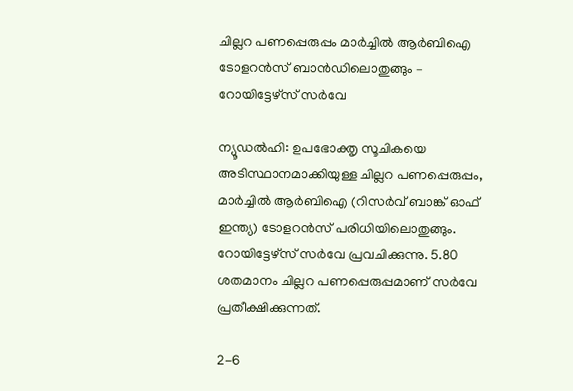ചില്ലറ പണപ്പെരുപ്പം മാര്‍ച്ചില്‍ ആര്‍ബിഐ ടോളറന്‍സ് ബാന്‍ഡിലൊതുങ്ങും – റോയിട്ടേഴ്സ് സര്‍വേ

ന്യൂഡല്‍ഹി: ഉപഭോക്തൃ സൂചികയെ അടിസ്ഥാനമാക്കിയുള്ള ചില്ലറ പണപ്പെരുപ്പം, മാര്‍ച്ചില്‍ ആര്‍ബിഐ (റിസര്‍വ് ബാങ്ക് ഓഫ് ഇന്ത്യ) ടോളറന്‍സ് പരിധിയിലൊതുങ്ങും. റോയിട്ടേഴ്സ് സര്‍വേ പ്രവചിക്കുന്നു. 5.80 ശതമാനം ചില്ലറ പണപ്പെരുപ്പമാണ് സര്‍വേ പ്രതീക്ഷിക്കുന്നത്.

2-6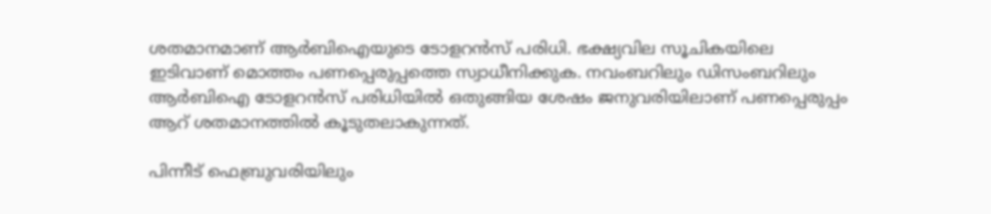ശതമാനമാണ് ആര്‍ബിഐയുടെ ടോളറന്‍സ് പരിധി. ഭക്ഷ്യവില സൂചികയിലെ ഇടിവാണ് മൊത്തം പണപ്പെരുപ്പത്തെ സ്വാധീനിക്കുക. നവംബറിലും ഡിസംബറിലും ആര്‍ബിഐ ടോളറന്‍സ് പരിധിയില്‍ ഒതുങ്ങിയ ശേഷം ജനുവരിയിലാണ് പണപ്പെരുപ്പം ആറ് ശതമാനത്തില്‍ കൂടുതലാകുന്നത്.

പിന്നീട് ഫെബ്രുവരിയിലും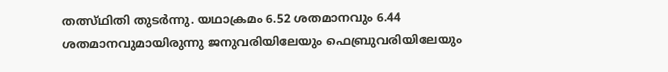തത്സ്ഥിതി തുടര്‍ന്നു. യഥാക്രമം 6.52 ശതമാനവും 6.44 ശതമാനവുമായിരുന്നു ജനുവരിയിലേയും ഫെബ്രുവരിയിലേയും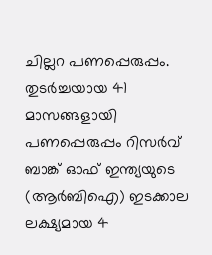ചില്ലറ പണപ്പെരുപ്പം. തുടര്‍ച്ചയായ 41 മാസങ്ങളായി പണപ്പെരുപ്പം റിസര്‍വ് ബാങ്ക് ഓഫ് ഇന്ത്യയുടെ (ആര്‍ബിഐ) ഇടക്കാല ലക്ഷ്യമായ 4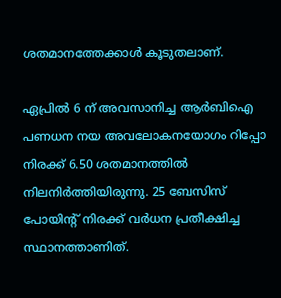ശതമാനത്തേക്കാള്‍ കൂടുതലാണ്.

ഏപ്രില്‍ 6 ന് അവസാനിച്ച ആര്‍ബിഐ പണധന നയ അവലോകനയോഗം റിപ്പോ നിരക്ക് 6.50 ശതമാനത്തില്‍ നിലനിര്‍ത്തിയിരുന്നു. 25 ബേസിസ് പോയിന്റ് നിരക്ക് വര്‍ധന പ്രതീക്ഷിച്ച സ്ഥാനത്താണിത്.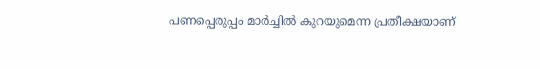പണപ്പെരുപ്പം മാര്‍ച്ചില്‍ കുറയുമെന്ന പ്രതീക്ഷയാണ്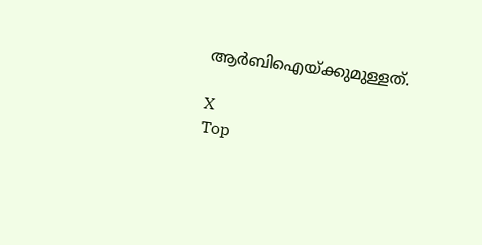ആര്‍ബിഐയ്ക്കുമുള്ളത്.

X
Top